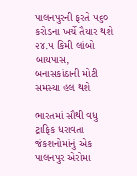પાલનપુરની ફરતે ૫૬૦ કરોડના ખર્ચે તૈયાર થશે ૨૪.૫ કિમી લાંબો બાયપાસ, બનાસકાંઠાની મોટી સમસ્યા હલ થશે

ભારતમાં સૌથી વધુ ટ્રાફિક ધરાવતા જંકશનોમાંનું એક પાલનપુર એરોમા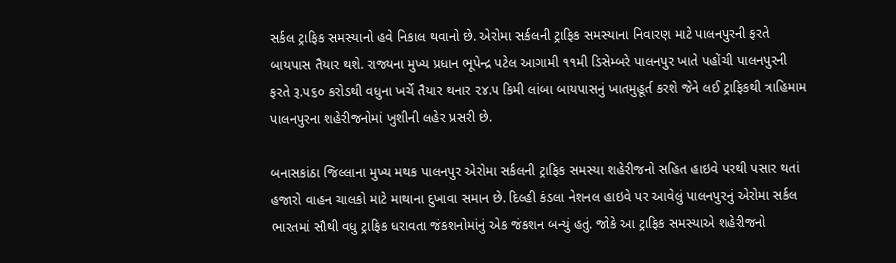સર્કલ ટ્રાફિક સમસ્યાનો હવે નિકાલ થવાનો છે. એરોમા સર્કલની ટ્રાફિક સમસ્યાના નિવારણ માટે પાલનપુરની ફરતે બાયપાસ તૈયાર થશે. રાજ્યના મુખ્ય પ્રધાન ભૂપેન્દ્ર પટેલ આગામી ૧૧મી ડિસેમ્બરે પાલનપુર ખાતે પહોંચી પાલનપુરની ફરતે રૂ.૫૬૦ કરોડથી વધુના ખર્ચે તૈયાર થનાર ૨૪.૫ કિમી લાંબા બાયપાસનું ખાતમુહૂર્ત કરશે જેને લઈ ટ્રાફિકથી ત્રાહિમામ પાલનપુરના શહેરીજનોમાં ખુશીની લહેર પ્રસરી છે.

બનાસકાંઠા જિલ્લાના મુખ્ય મથક પાલનપુર એરોમા સર્કલની ટ્રાફિક સમસ્યા શહેરીજનો સહિત હાઇવે પરથી પસાર થતાં હજારો વાહન ચાલકો માટે માથાના દુખાવા સમાન છે. દિલ્હી કંડલા નેશનલ હાઇવે પર આવેલું પાલનપુરનું એરોમા સર્કલ ભારતમાં સૌથી વધુ ટ્રાફિક ધરાવતા જંકશનોમાંનું એક જંકશન બન્યું હતું. જોકે આ ટ્રાફિક સમસ્યાએ શહેરીજનો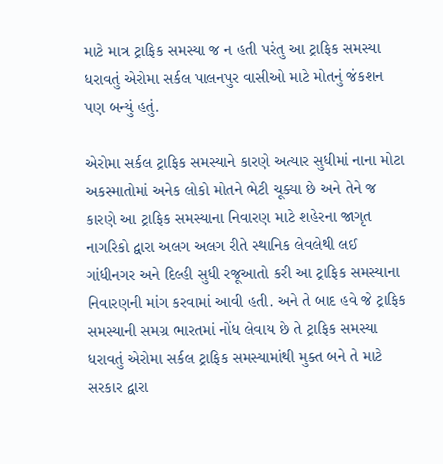માટે માત્ર ટ્રાફિક સમસ્યા જ ન હતી પરંતુ આ ટ્રાફિક સમસ્યા ધરાવતું એરોમા સર્કલ પાલનપુર વાસીઓ માટે મોતનું જંકશન પણ બન્યું હતું.

એરોમા સર્કલ ટ્રાફિક સમસ્યાને કારણે અત્યાર સુધીમાં નાના મોટા અકસ્માતોમાં અનેક લોકો મોતને ભેટી ચૂક્યા છે અને તેને જ કારણે આ ટ્રાફિક સમસ્યાના નિવારણ માટે શહેરના જાગૃત નાગરિકો દ્વારા અલગ અલગ રીતે સ્થાનિક લેવલેથી લઈ ગાંધીનગર અને દિલ્હી સુધી રજૂઆતો કરી આ ટ્રાફિક સમસ્યાના નિવારણની માંગ કરવામાં આવી હતી. અને તે બાદ હવે જે ટ્રાફિક સમસ્યાની સમગ્ર ભારતમાં નોંધ લેવાય છે તે ટ્રાફિક સમસ્યા ધરાવતું એરોમા સર્કલ ટ્રાફિક સમસ્યામાંથી મુક્ત બને તે માટે સરકાર દ્વારા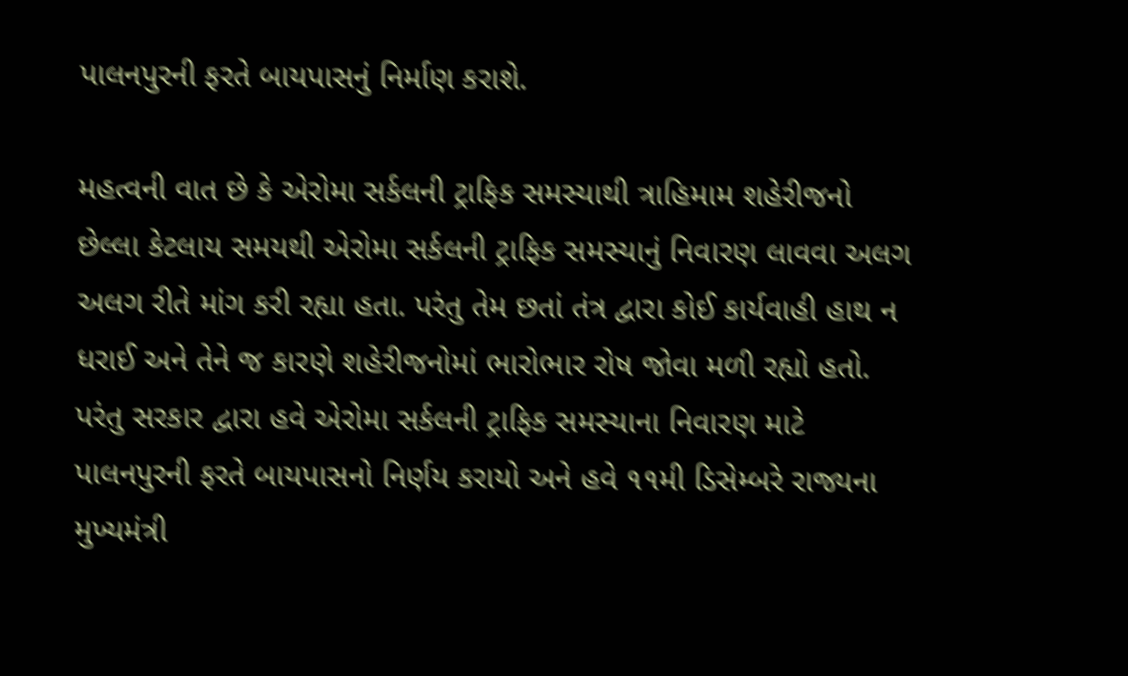પાલનપુરની ફરતે બાયપાસનું નિર્માણ કરાશે.

મહત્વની વાત છે કે એરોમા સર્કલની ટ્રાફિક સમસ્યાથી ત્રાહિમામ શહેરીજનો છેલ્લા કેટલાય સમયથી એરોમા સર્કલની ટ્રાફિક સમસ્યાનું નિવારણ લાવવા અલગ અલગ રીતે માંગ કરી રહ્યા હતા. પરંતુ તેમ છતાં તંત્ર દ્વારા કોઈ કાર્યવાહી હાથ ન ધરાઈ અને તેને જ કારણે શહેરીજનોમાં ભારોભાર રોષ જોવા મળી રહ્યો હતો. પરંતુ સરકાર દ્વારા હવે એરોમા સર્કલની ટ્રાફિક સમસ્યાના નિવારણ માટે પાલનપુરની ફરતે બાયપાસનો નિર્ણય કરાયો અને હવે ૧૧મી ડિસેમ્બરે રાજ્યના મુખ્યમંત્રી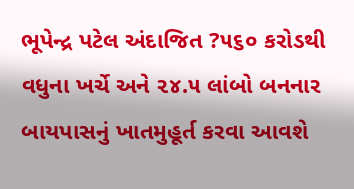ભૂપેન્દ્ર પટેલ અંદાજિત ?૫૬૦ કરોડથી વધુના ખર્ચે અને ૨૪.૫ લાંબો બનનાર બાયપાસનું ખાતમુહૂર્ત કરવા આવશે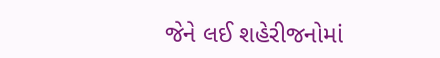જેને લઈ શહેરીજનોમાં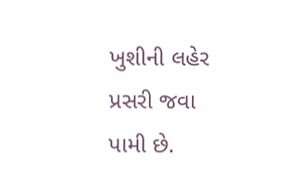ખુશીની લહેર પ્રસરી જવા પામી છે.